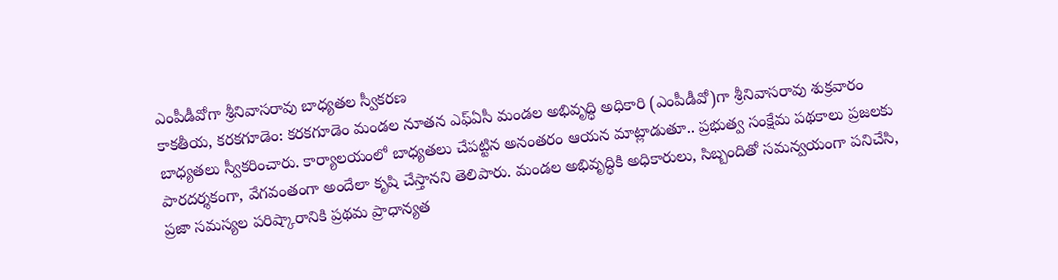ఎంపీడీవోగా శ్రీనివాసరావు బాధ్యతల స్వీకరణ
కాకతీయ, కరకగూడెం: కరకగూడెం మండల నూతన ఎఫ్ఏసీ మండల అభివృద్ధి అధికారి (ఎంపీడీవో)గా శ్రీనివాసరావు శుక్రవారం బాధ్యతలు స్వీకరించారు. కార్యాలయంలో బాధ్యతలు చేపట్టిన అనంతరం ఆయన మాట్లాడుతూ.. ప్రభుత్వ సంక్షేమ పథకాలు ప్రజలకు పారదర్శకంగా, వేగవంతంగా అందేలా కృషి చేస్తానని తెలిపారు. మండల అభివృద్ధికి అధికారులు, సిబ్బందితో సమన్వయంగా పనిచేసి, ప్రజా సమస్యల పరిష్కారానికి ప్రథమ ప్రాధాన్యత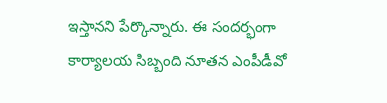ఇస్తానని పేర్కొన్నారు. ఈ సందర్భంగా కార్యాలయ సిబ్బంది నూతన ఎంపీడీవో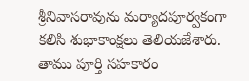శ్రీనివాసరావును మర్యాదపూర్వకంగా కలిసి శుభాకాంక్షలు తెలియజేశారు. తాము పూర్తి సహకారం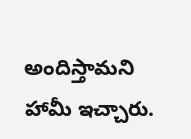అందిస్తామని హామీ ఇచ్చారు.